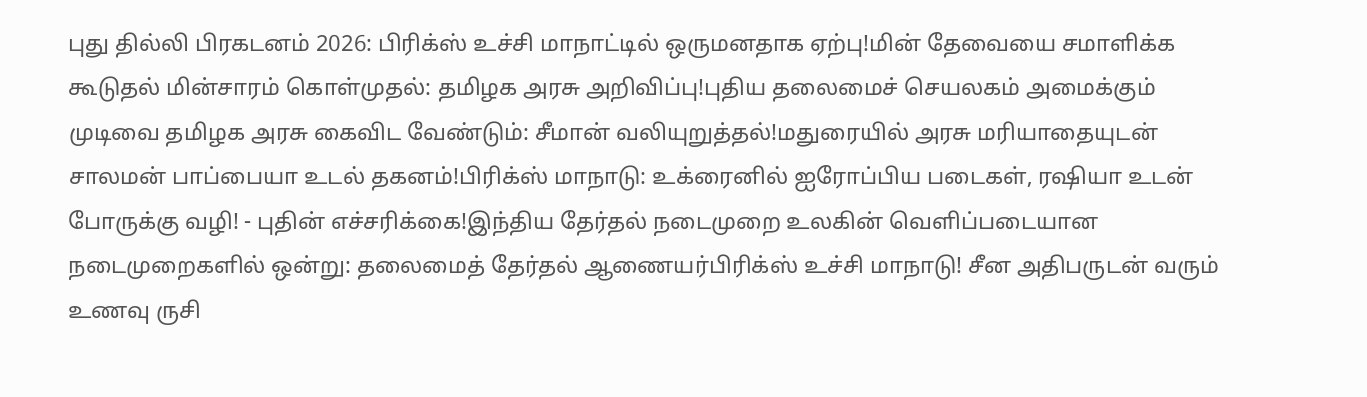புது தில்லி பிரகடனம் 2026: பிரிக்ஸ் உச்சி மாநாட்டில் ஒருமனதாக ஏற்பு!மின் தேவையை சமாளிக்க கூடுதல் மின்சாரம் கொள்முதல்: தமிழக அரசு அறிவிப்பு!புதிய தலைமைச் செயலகம் அமைக்கும் முடிவை தமிழக அரசு கைவிட வேண்டும்: சீமான் வலியுறுத்தல்!மதுரையில் அரசு மரியாதையுடன் சாலமன் பாப்பையா உடல் தகனம்!பிரிக்ஸ் மாநாடு: உக்ரைனில் ஐரோப்பிய படைகள், ரஷியா உடன் போருக்கு வழி! - புதின் எச்சரிக்கை!இந்திய தேர்தல் நடைமுறை உலகின் வெளிப்படையான நடைமுறைகளில் ஒன்று: தலைமைத் தேர்தல் ஆணையர்பிரிக்ஸ் உச்சி மாநாடு! சீன அதிபருடன் வரும் உணவு ருசி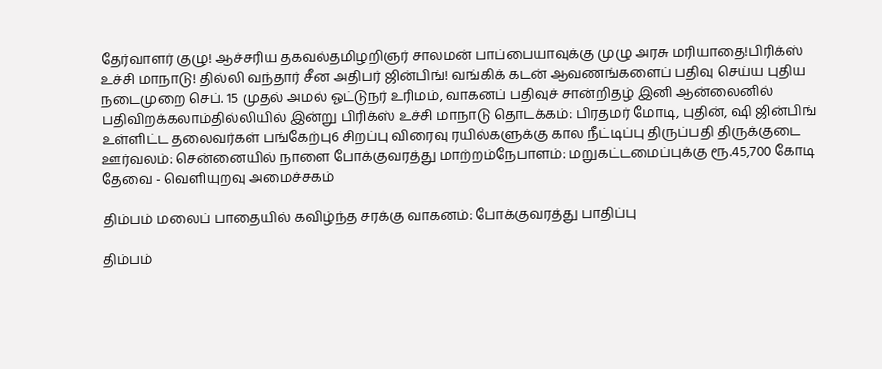தேர்வாளர் குழு! ஆச்சரிய தகவல்தமிழறிஞர் சாலமன் பாப்பையாவுக்கு முழு அரசு மரியாதை!பிரிக்ஸ் உச்சி மாநாடு! தில்லி வந்தார் சீன அதிபர் ஜின்பிங்! வங்கிக் கடன் ஆவணங்களைப் பதிவு செய்ய புதிய நடைமுறை செப். 15 முதல் அமல் ஓட்டுநர் உரிமம், வாகனப் பதிவுச் சான்றிதழ் இனி ஆன்லைனில் பதிவிறக்கலாம்தில்லியில் இன்று பிரிக்ஸ் உச்சி மாநாடு தொடக்கம்: பிரதமர் மோடி, புதின், ஷி ஜின்பிங் உள்ளிட்ட தலைவர்கள் பங்கேற்பு6 சிறப்பு விரைவு ரயில்களுக்கு கால நீட்டிப்பு திருப்பதி திருக்குடை ஊர்வலம்: சென்னையில் நாளை போக்குவரத்து மாற்றம்நேபாளம்: மறுகட்டமைப்புக்கு ரூ.45,700 கோடி தேவை - வெளியுறவு அமைச்சகம்

திம்பம் மலைப் பாதையில் கவிழ்ந்த சரக்கு வாகனம்: போக்குவரத்து பாதிப்பு

திம்பம்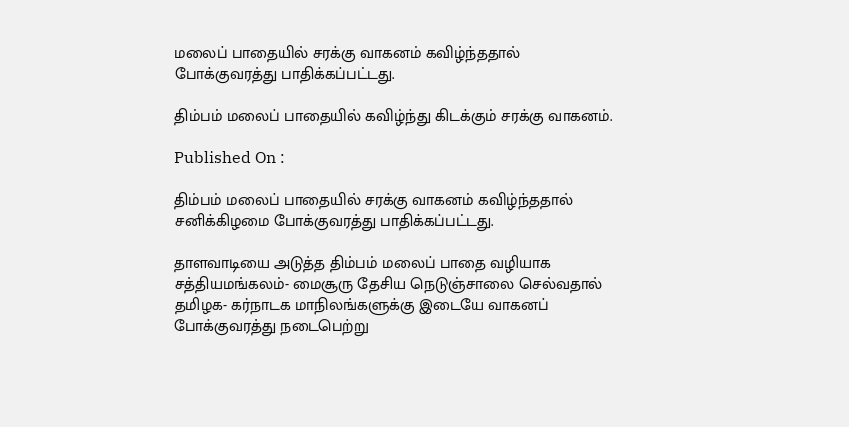மலைப் பாதையில் சரக்கு வாகனம் கவிழ்ந்ததால் போக்குவரத்து பாதிக்கப்பட்டது.

திம்பம் மலைப் பாதையில் கவிழ்ந்து கிடக்கும் சரக்கு வாகனம்.

Published On :

திம்பம் மலைப் பாதையில் சரக்கு வாகனம் கவிழ்ந்ததால் சனிக்கிழமை போக்குவரத்து பாதிக்கப்பட்டது.

தாளவாடியை அடுத்த திம்பம் மலைப் பாதை வழியாக சத்தியமங்கலம்- மைசூரு தேசிய நெடுஞ்சாலை செல்வதால் தமிழக- கர்நாடக மாநிலங்களுக்கு இடையே வாகனப் போக்குவரத்து நடைபெற்று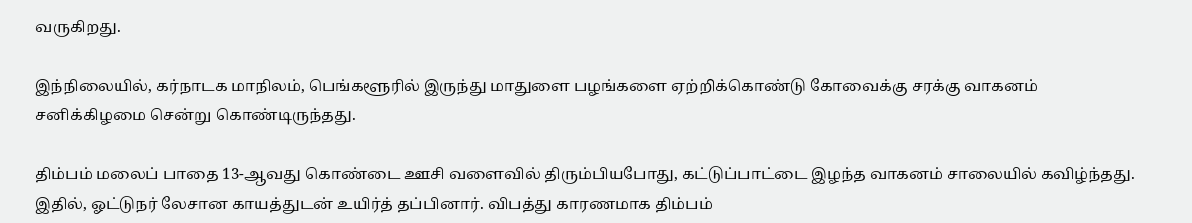வருகிறது.

இந்நிலையில், கர்நாடக மாநிலம், பெங்களூரில் இருந்து மாதுளை பழங்களை ஏற்றிக்கொண்டு கோவைக்கு சரக்கு வாகனம் சனிக்கிழமை சென்று கொண்டிருந்தது.

திம்பம் மலைப் பாதை 13-ஆவது கொண்டை ஊசி வளைவில் திரும்பியபோது, கட்டுப்பாட்டை இழந்த வாகனம் சாலையில் கவிழ்ந்தது. இதில், ஓட்டுநர் லேசான காயத்துடன் உயிர்த் தப்பினார். விபத்து காரணமாக திம்பம்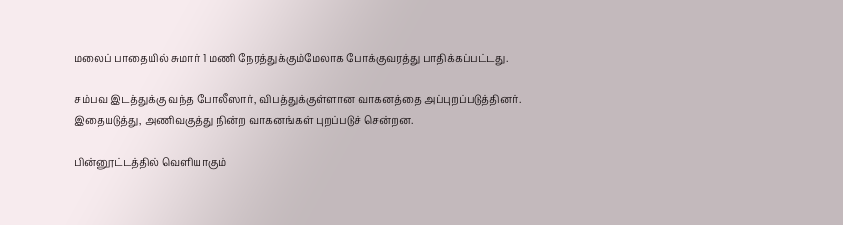மலைப் பாதையில் சுமார் 1 மணி நேரத்துக்கும்மேலாக போக்குவரத்து பாதிக்கப்பட்டது.

சம்பவ இடத்துக்கு வந்த போலீஸார், விபத்துக்குள்ளான வாகனத்தை அப்புறப்படுத்தினர். இதையடுத்து, அணிவகுத்து நின்ற வாகனங்கள் புறப்படுச் சென்றன.

பின்னூட்டத்தில் வெளியாகும்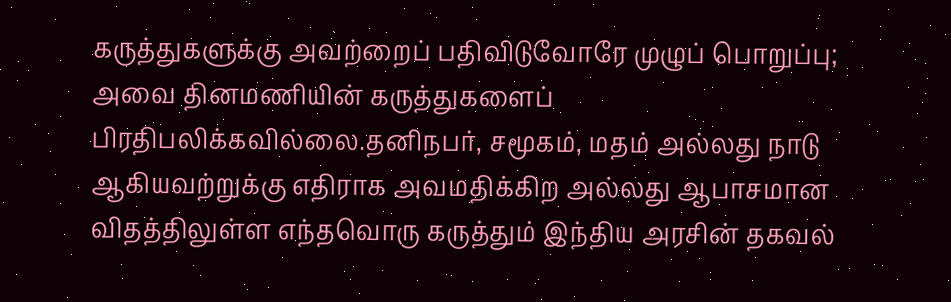கருத்துகளுக்கு அவற்றைப் பதிவிடுவோரே முழுப் பொறுப்பு; அவை தினமணியின் கருத்துகளைப் பிரதிபலிக்கவில்லை.தனிநபர், சமூகம், மதம் அல்லது நாடு ஆகியவற்றுக்கு எதிராக அவமதிக்கிற அல்லது ஆபாசமான விதத்திலுள்ள எந்தவொரு கருத்தும் இந்திய அரசின் தகவல்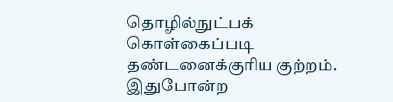தொழில்நுட்பக் கொள்கைப்படி தண்டனைக்குரிய குற்றம். இதுபோன்ற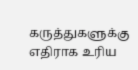கருத்துகளுக்கு எதிராக உரிய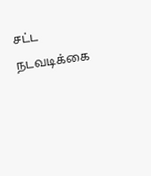சட்ட நடவடிக்கை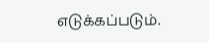எடுக்கப்படும்.